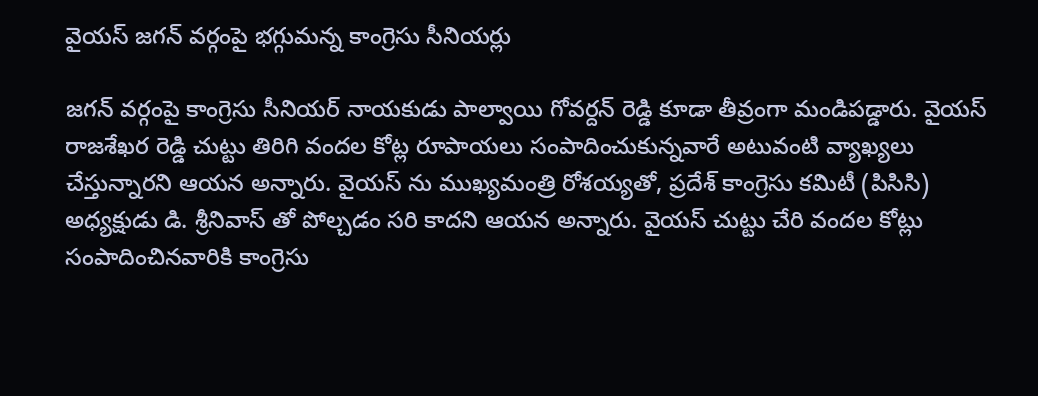వైయస్ జగన్ వర్గంపై భగ్గుమన్న కాంగ్రెసు సీనియర్లు

జగన్ వర్గంపై కాంగ్రెసు సీనియర్ నాయకుడు పాల్వాయి గోవర్దన్ రెడ్డి కూడా తీవ్రంగా మండిపడ్డారు. వైయస్ రాజశేఖర రెడ్డి చుట్టు తిరిగి వందల కోట్ల రూపాయలు సంపాదించుకున్నవారే అటువంటి వ్యాఖ్యలు చేస్తున్నారని ఆయన అన్నారు. వైయస్ ను ముఖ్యమంత్రి రోశయ్యతో, ప్రదేశ్ కాంగ్రెసు కమిటీ (పిసిసి) అధ్యక్షుడు డి. శ్రీనివాస్ తో పోల్చడం సరి కాదని ఆయన అన్నారు. వైయస్ చుట్టు చేరి వందల కోట్లు సంపాదించినవారికి కాంగ్రెసు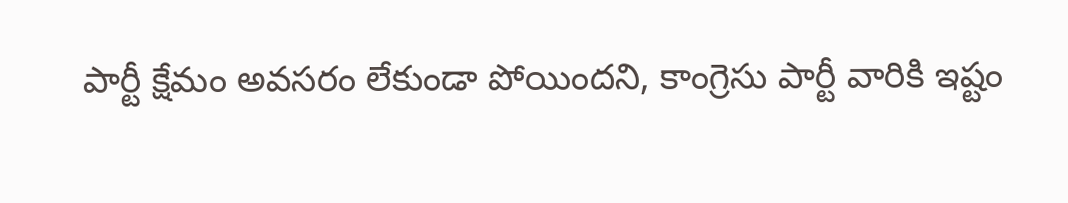పార్టీ క్షేమం అవసరం లేకుండా పోయిందని, కాంగ్రెసు పార్టీ వారికి ఇష్టం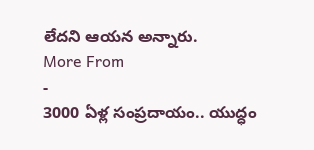లేదని ఆయన అన్నారు.
More From
-
3000 ఏళ్ల సంప్రదాయం.. యుద్ధం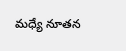మధ్యే నూతన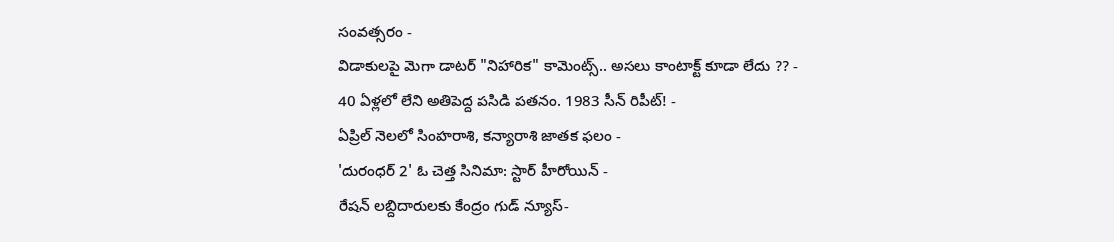సంవత్సరం -
విడాకులపై మెగా డాటర్ "నిహారిక" కామెంట్స్.. అసలు కాంటాక్ట్ కూడా లేదు ?? -
40 ఏళ్లలో లేని అతిపెద్ద పసిడి పతనం. 1983 సీన్ రిపీట్! -
ఏప్రిల్ నెలలో సింహరాశి, కన్యారాశి జాతక ఫలం -
'దురంధర్ 2' ఓ చెత్త సినిమా: స్టార్ హీరోయిన్ -
రేషన్ లబ్దిదారులకు కేంద్రం గుడ్ న్యూస్-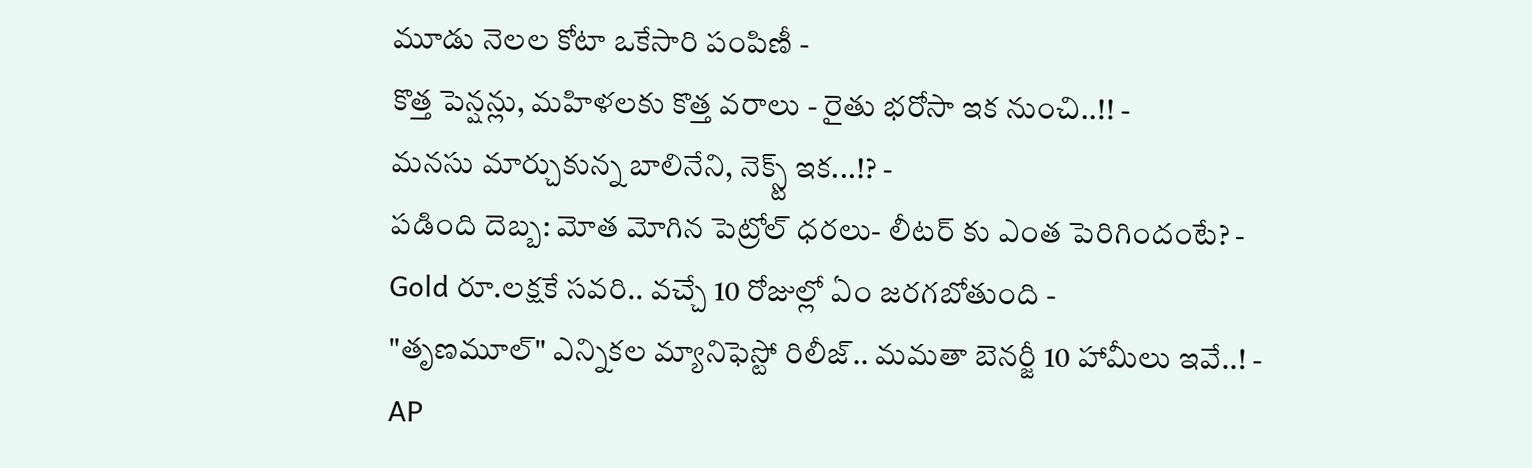మూడు నెలల కోటా ఒకేసారి పంపిణీ -
కొత్త పెన్షన్లు, మహిళలకు కొత్త వరాలు - రైతు భరోసా ఇక నుంచి..!! -
మనసు మార్చుకున్న బాలినేని, నెక్స్ట్ ఇక...!? -
పడింది దెబ్బ: మోత మోగిన పెట్రోల్ ధరలు- లీటర్ కు ఎంత పెరిగిందంటే? -
Gold రూ.లక్షకే సవరి.. వచ్చే 10 రోజుల్లో ఏం జరగబోతుంది -
"తృణమూల్" ఎన్నికల మ్యానిఫెస్టో రిలీజ్.. మమతా బెనర్జీ 10 హామీలు ఇవే..! -
AP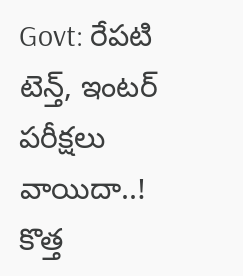Govt: రేపటి టెన్త్, ఇంటర్ పరీక్షలు వాయిదా..! కొత్త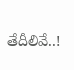తేదీలివే..!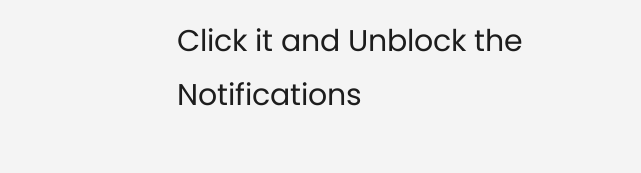Click it and Unblock the Notifications